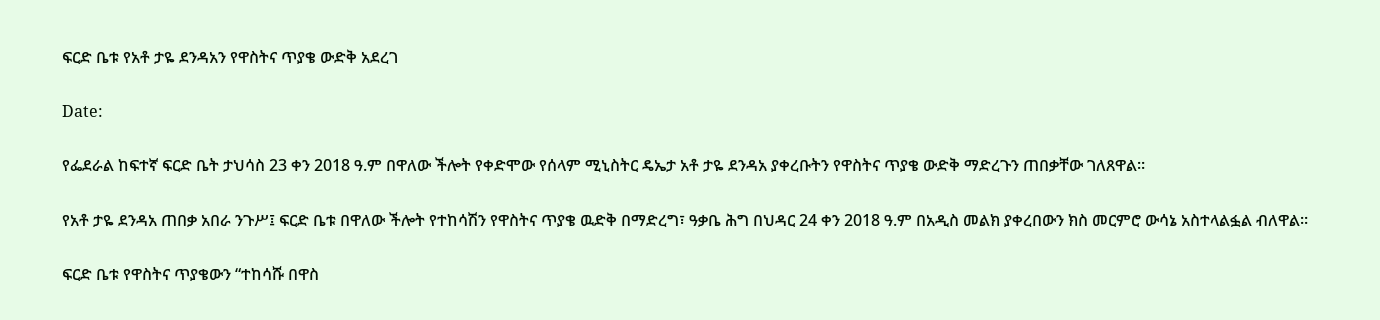ፍርድ ቤቱ የአቶ ታዬ ደንዳአን የዋስትና ጥያቄ ውድቅ አደረገ

Date:

የፌደራል ከፍተኛ ፍርድ ቤት ታህሳስ 23 ቀን 2018 ዓ.ም በዋለው ችሎት የቀድሞው የሰላም ሚኒስትር ዴኤታ አቶ ታዬ ደንዳአ ያቀረቡትን የዋስትና ጥያቄ ውድቅ ማድረጉን ጠበቃቸው ገለጸዋል።

የአቶ ታዬ ደንዳአ ጠበቃ አበራ ንጉሥ፤ ፍርድ ቤቱ በዋለው ችሎት የተከሳሽን የዋስትና ጥያቄ ዉድቅ በማድረግ፣ ዓቃቤ ሕግ በህዳር 24 ቀን 2018 ዓ.ም በአዲስ መልክ ያቀረበውን ክስ መርምሮ ውሳኔ አስተላልፏል ብለዋል።

ፍርድ ቤቱ የዋስትና ጥያቄውን “ተከሳሹ በዋስ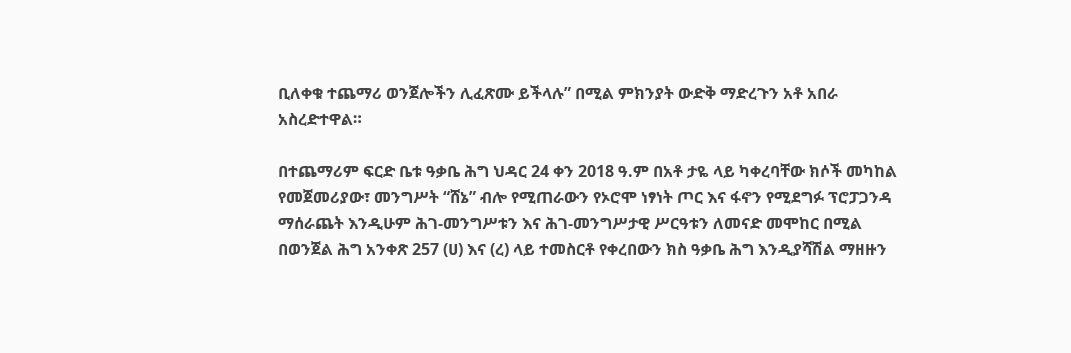ቢለቀቁ ተጨማሪ ወንጀሎችን ሊፈጽሙ ይችላሉ” በሚል ምክንያት ውድቅ ማድረጉን አቶ አበራ አስረድተዋል።

በተጨማሪም ፍርድ ቤቱ ዓቃቤ ሕግ ህዳር 24 ቀን 2018 ዓ.ም በአቶ ታዬ ላይ ካቀረባቸው ክሶች መካከል የመጀመሪያው፣ መንግሥት “ሸኔ” ብሎ የሚጠራውን የኦሮሞ ነፃነት ጦር እና ፋኖን የሚደግፉ ፕሮፓጋንዳ ማሰራጨት እንዲሁም ሕገ-መንግሥቱን እና ሕገ-መንግሥታዊ ሥርዓቱን ለመናድ መሞከር በሚል በወንጀል ሕግ አንቀጽ 257 (ሀ) እና (ረ) ላይ ተመስርቶ የቀረበውን ክስ ዓቃቤ ሕግ እንዲያሻሽል ማዘዙን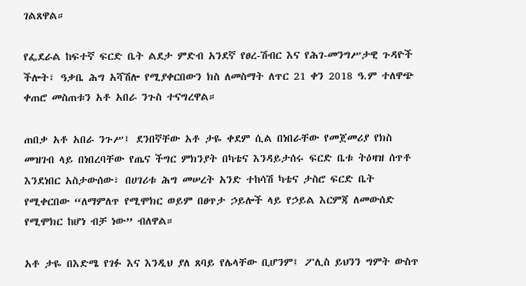ገልጸዋል።

የፌደራል ከፍተኛ ፍርድ ቤት ልደታ ምድብ አንደኛ የፀረ-ሽብር እና የሕገ-መንግሥታዊ ጉዳዮች ችሎት፣ ዓቃቤ ሕግ አሻሽሎ የሚያቀርበውን ክስ ለመስማት ለጥር 21 ቀን 2018 ዓ.ም ተለዋጭ ቀጠሮ መስጠቱን አቶ አበራ ንጉስ ተናግረዋል።

ጠበቃ አቶ አበራ ንጉሥ፤ ደንበኛቸው አቶ ታዬ ቀደም ሲል በነበራቸው የመጀመሪያ የክስ መዝገብ ላይ በነበረባቸው የጤና ችግር ምክንያት በካቴና እንዳይታሰሩ ፍርድ ቤቱ ትዕዛዝ ሰጥቶ እንደነበር አስታውሰው፣ በሀገሪቱ ሕግ መሠረት አንድ ተከሳሽ ካቴና ታስሮ ፍርድ ቤት የሚቀርበው “ለማምለጥ የሚሞክር ወይም በፀጥታ ኃይሎች ላይ የኃይል እርምጃ ለመውሰድ የሚሞክር ከሆነ ብቻ ነው” ብለዋል።

አቶ ታዬ በእድሜ የገፉ እና እንዲህ ያለ ጸባይ የሌላቸው ቢሆንም፤ ፖሊስ ይህንን ግምት ውስጥ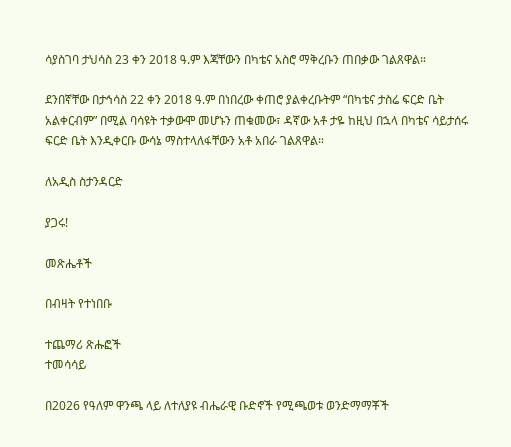ሳያስገባ ታህሳስ 23 ቀን 2018 ዓ.ም እጃቸውን በካቴና አስሮ ማቅረቡን ጠበቃው ገልጸዋል።

ደንበኛቸው በታኅሳስ 22 ቀን 2018 ዓ.ም በነበረው ቀጠሮ ያልቀረቡትም “በካቴና ታስሬ ፍርድ ቤት አልቀርብም” በሚል ባሳዩት ተቃውሞ መሆኑን ጠቁመው፣ ዳኛው አቶ ታዬ ከዚህ በኋላ በካቴና ሳይታሰሩ ፍርድ ቤት እንዲቀርቡ ውሳኔ ማስተላለፋቸውን አቶ አበራ ገልጸዋል።

ለአዲስ ስታንዳርድ

ያጋሩ!

መጽሔቶች

በብዛት የተነበቡ

ተጨማሪ ጽሑፎች
ተመሳሳይ

በ2026 የዓለም ዋንጫ ላይ ለተለያዩ ብሔራዊ ቡድኖች የሚጫወቱ ወንድማማቾች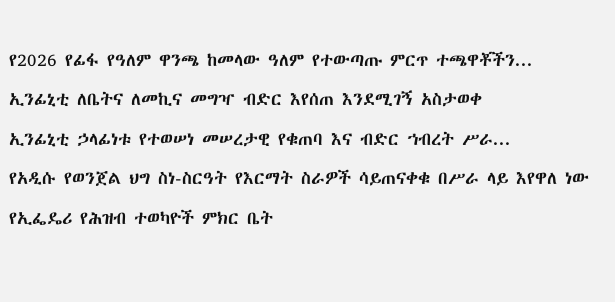የ2026 የፊፋ የዓለም ዋንጫ ከመላው ዓለም የተውጣጡ ምርጥ ተጫዋቾችን...

ኢንፊኒቲ ለቤትና ለመኪና መግዣ ብድር እየሰጠ እንደሚገኝ አስታወቀ

ኢንፊኒቲ ኃላፊነቱ የተወሠነ መሠረታዊ የቁጠባ እና ብድር ኀብረት ሥራ...

የአዲሱ የወንጀል ህግ ስነ-ስርዓት የእርማት ስራዎች ሳይጠናቀቁ በሥራ ላይ እየዋለ ነው

የኢፌዴሪ የሕዝብ ተወካዮች ምክር ቤት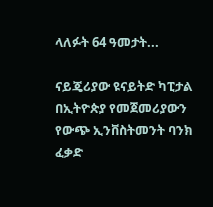ላለፉት 64 ዓመታት...

ናይጄሪያው ዩናይትድ ካፒታል በኢትዮጵያ የመጀመሪያውን የውጭ ኢንቨስትመንት ባንክ ፈቃድ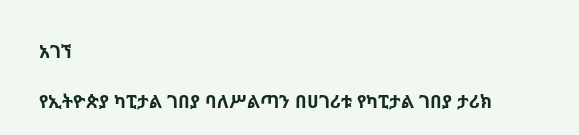አገኘ

የኢትዮጵያ ካፒታል ገበያ ባለሥልጣን በሀገሪቱ የካፒታል ገበያ ታሪክ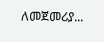ለመጀመሪያ...